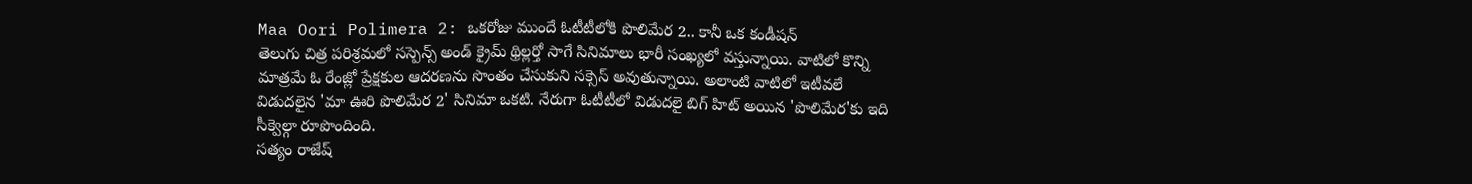Maa Oori Polimera 2: ఒకరోజు ముందే ఓటీటీలోకి పొలిమేర 2.. కానీ ఒక కండీషన్
తెలుగు చిత్ర పరిశ్రమలో సస్పెన్స్ అండ్ క్రైమ్ థ్రిల్లర్తో సాగే సినిమాలు భారీ సంఖ్యలో వస్తున్నాయి. వాటిలో కొన్ని మాత్రమే ఓ రేంజ్లో ప్రేక్షకుల ఆదరణను సొంతం చేసుకుని సక్సెస్ అవుతున్నాయి. అలాంటి వాటిలో ఇటీవలే విడుదలైన 'మా ఊరి పొలిమేర 2' సినిమా ఒకటి. నేరుగా ఓటీటీలో విడుదలై బిగ్ హిట్ అయిన 'పొలిమేర'కు ఇది సీక్వెల్గా రూపొందింది.
సత్యం రాజేష్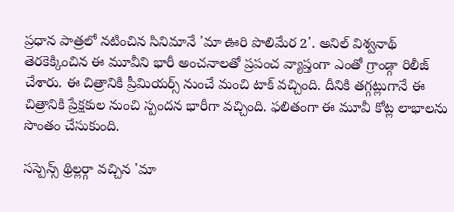ప్రధాన పాత్రలో నటించిన సినిమానే 'మా ఊరి పొలిమేర 2'. అనిల్ విశ్వనాథ్ తెరకెక్కించిన ఈ మూవీని భారీ అంచనాలతో ప్రపంచ వ్యాప్తంగా ఎంతో గ్రాండ్గా రిలీజ్ చేశారు. ఈ చిత్రానికి ప్రీమియర్స్ నుంచే మంచి టాక్ వచ్చింది. దీనికి తగ్గట్లుగానే ఈ చిత్రానికి ప్రేక్షకుల నుంచి స్పందన భారీగా వచ్చింది. ఫలితంగా ఈ మూవీ కోట్ల లాభాలను సొంతం చేసుకుంది.

సస్పెన్స్ థ్రిల్లర్గా వచ్చిన 'మా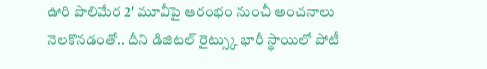ఊరి పొలిమేర 2' మూవీపై ఆరంభం నుంచీ అంచనాలు నెలకొనడంతో.. దీని డిజిటల్ రైట్స్కు భారీ స్థాయిలో పోటీ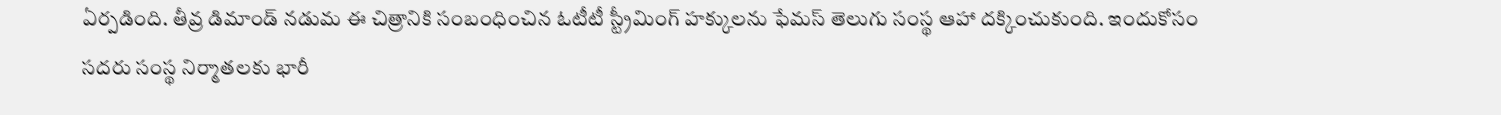ఏర్పడింది. తీవ్ర డిమాండ్ నడుమ ఈ చిత్రానికి సంబంధించిన ఓటీటీ స్ట్రీమింగ్ హక్కులను ఫేమస్ తెలుగు సంస్థ ఆహా దక్కించుకుంది. ఇందుకోసం సదరు సంస్థ నిర్మాతలకు భారీ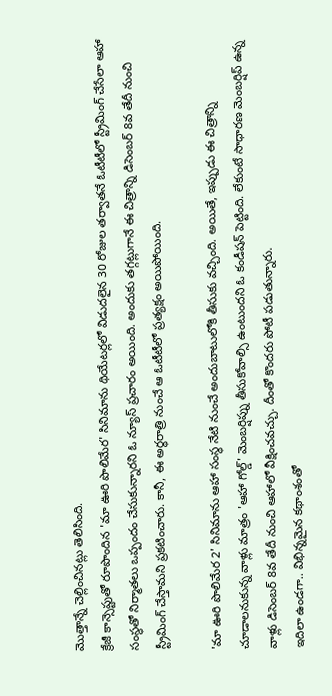మొత్తాన్నే చెల్లించినట్లు తెలిసింది.
క్రేజీ కాన్సెప్టుతో రూపొందిన 'మా ఊరి పొలిమేర' సినిమాను థియేటర్లలో విడుదలైన 30 రోజుల తర్వాతనే ఓటీటీలో స్ట్రీమింగ్ చేసేలా ఆహా సంస్థతో నిర్మాతలు ఒప్పందం చేసుకున్నారని ఓ న్యూస్ ప్రచారం అయింది. అందుకు తగ్గట్లుగానే ఈ చిత్రాన్ని డిసెంబర్ 8వ తేదీ నుంచి స్ట్రీమింగ్ చేస్తామని ప్రకటించారు. కానీ, ఈ అర్ధరాత్రి నుంచే ఆ ఓటీటీలో ప్రత్యక్షం అయిపోయింది.

'మా ఊరి పొలిమేర 2' సినిమాను ఆహా సంస్థ నేటి నుంచే అందుబాటులోకి తీసుకు వచ్చింది. అయితే, ఇప్పుడు ఈ చిత్రాన్ని చూడాలనుకున్న వాళ్లు మాత్రం 'ఆహా గోల్డ్' మెంబర్షిప్ను తీసుకోవాల్సి ఉంటుందని ఓ కండీషన్ పెట్టింది. లేకుంటే సాధారణ మెంబర్షిప్ ఉన్న వాళ్లు డిసెంబర్ 8వ తేదీ నుంచి ఆహాలో వీక్షించవచ్చు. దీంతో కొందరు పోటీ పడుతున్నారు.
ఇదిలా ఉండగా.. విభిన్నమైన కథాంశంతో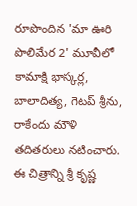రూపొందిన 'మా ఊరి పొలిమేర 2' మూవీలో కామాక్షి భాస్కర్ల, బాలాదిత్య, గెటప్ శ్రీను, రాకేందు మౌళి తదితరులు నటించారు. ఈ చిత్రాన్ని శ్రీ కృష్ణ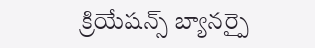క్రియేషన్స్ బ్యానర్పై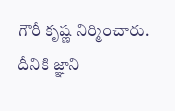గౌరీ కృష్ణ నిర్మించారు. దీనికి జ్ఞాని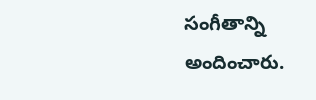సంగీతాన్ని అందించారు.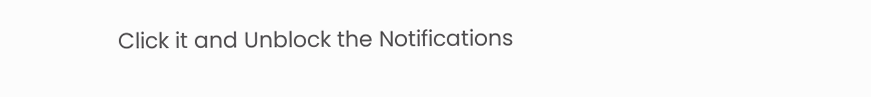Click it and Unblock the Notifications